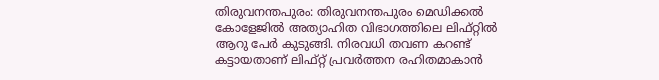തിരുവനന്തപുരം: തിരുവനന്തപുരം മെഡിക്കൽ കോളേജിൽ അത്യാഹിത വിഭാഗത്തിലെ ലിഫ്റ്റിൽ ആറു പേർ കുടുങ്ങി. നിരവധി തവണ കറണ്ട് കട്ടായതാണ് ലിഫ്റ്റ് പ്രവർത്തന രഹിതമാകാൻ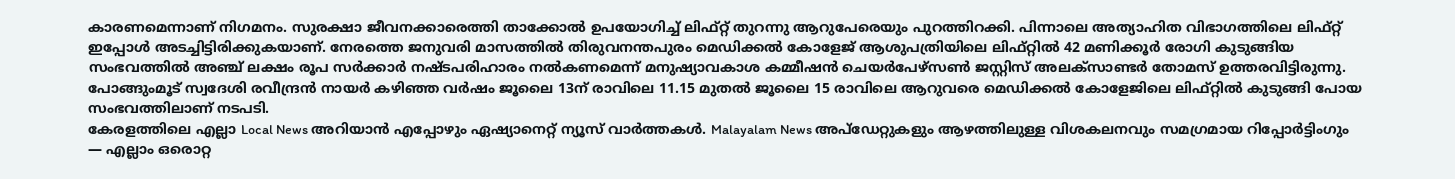കാരണമെന്നാണ് നിഗമനം. സുരക്ഷാ ജീവനക്കാരെത്തി താക്കോൽ ഉപയോഗിച്ച് ലിഫ്റ്റ് തുറന്നു ആറുപേരെയും പുറത്തിറക്കി. പിന്നാലെ അത്യാഹിത വിഭാഗത്തിലെ ലിഫ്റ്റ് ഇപ്പോൾ അടച്ചിട്ടിരിക്കുകയാണ്. നേരത്തെ ജനുവരി മാസത്തിൽ തിരുവനന്തപുരം മെഡിക്കൽ കോളേജ് ആശുപത്രിയിലെ ലിഫ്റ്റിൽ 42 മണിക്കൂർ രോഗി കുടുങ്ങിയ സംഭവത്തിൽ അഞ്ച് ലക്ഷം രൂപ സർക്കാർ നഷ്ടപരിഹാരം നൽകണമെന്ന് മനുഷ്യാവകാശ കമ്മീഷൻ ചെയർപേഴ്സൺ ജസ്റ്റിസ് അലക്സാണ്ടർ തോമസ് ഉത്തരവിട്ടിരുന്നു. പോങ്ങുംമൂട് സ്വദേശി രവീന്ദ്രൻ നായർ കഴിഞ്ഞ വർഷം ജൂലൈ 13ന് രാവിലെ 11.15 മുതൽ ജൂലൈ 15 രാവിലെ ആറുവരെ മെഡിക്കൽ കോളേജിലെ ലിഫ്റ്റിൽ കുടുങ്ങി പോയ സംഭവത്തിലാണ് നടപടി.
കേരളത്തിലെ എല്ലാ Local News അറിയാൻ എപ്പോഴും ഏഷ്യാനെറ്റ് ന്യൂസ് വാർത്തകൾ. Malayalam News അപ്ഡേറ്റുകളും ആഴത്തിലുള്ള വിശകലനവും സമഗ്രമായ റിപ്പോർട്ടിംഗും — എല്ലാം ഒരൊറ്റ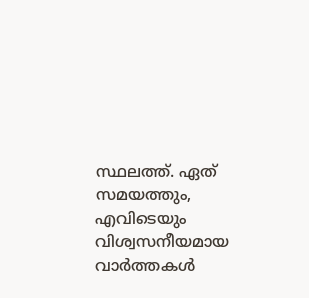സ്ഥലത്ത്. ഏത് സമയത്തും, എവിടെയും വിശ്വസനീയമായ വാർത്തകൾ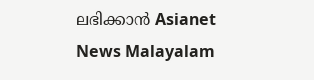ലഭിക്കാൻ Asianet News Malayalam